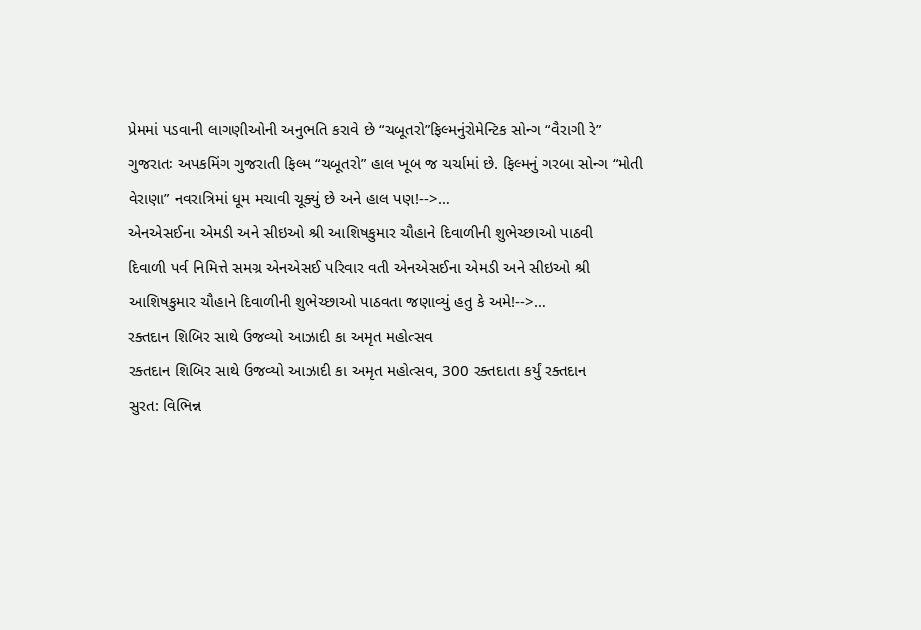પ્રેમમાં પડવાની લાગણીઓની અનુભતિ કરાવે છે “ચબૂતરો”ફિલ્મનુંરોમેન્ટિક સોન્ગ “વૈરાગી રે”
ગુજરાતઃ અપકમિંગ ગુજરાતી ફિલ્મ “ચબૂતરો” હાલ ખૂબ જ ચર્ચામાં છે. ફિલ્મનું ગરબા સોન્ગ “મોતી વેરાણા” નવરાત્રિમાં ધૂમ મચાવી ચૂક્યું છે અને હાલ પણ!-->…
એનએસઈના એમડી અને સીઇઓ શ્રી આશિષકુમાર ચૌહાને દિવાળીની શુભેચ્છાઓ પાઠવી
દિવાળી પર્વ નિમિત્તે સમગ્ર એનએસઈ પરિવાર વતી એનએસઈના એમડી અને સીઇઓ શ્રી આશિષકુમાર ચૌહાને દિવાળીની શુભેચ્છાઓ પાઠવતા જણાવ્યું હતુ કે અમે!-->…
રક્તદાન શિબિર સાથે ઉજવ્યો આઝાદી કા અમૃત મહોત્સવ
રક્તદાન શિબિર સાથે ઉજવ્યો આઝાદી કા અમૃત મહોત્સવ, 300 રક્તદાતા કર્યું રક્તદાન
સુરત: વિભિન્ન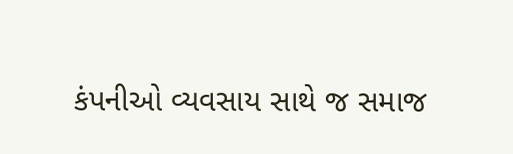કંપનીઓ વ્યવસાય સાથે જ સમાજ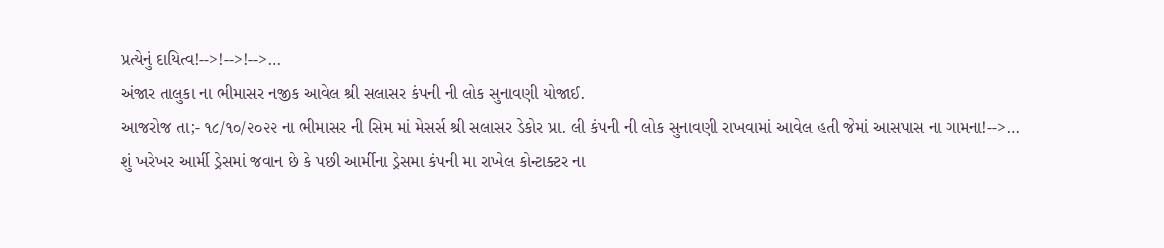પ્રત્યેનું દાયિત્વ!-->!-->!-->…
અંજાર તાલુકા ના ભીમાસર નજીક આવેલ શ્રી સલાસર કંપની ની લોક સુનાવણી યોજાઈ.
આજરોજ તા;- ૧૮/૧૦/૨૦૨૨ ના ભીમાસર ની સિમ માં મેસર્સ શ્રી સલાસર ડેકોર પ્રા. લી કંપની ની લોક સુનાવણી રાખવામાં આવેલ હતી જેમાં આસપાસ ના ગામના!-->…
શું ખરેખર આર્મી ડ્રેસમાં જવાન છે કે પછી આર્મીના ડ્રેસમા કંપની મા રાખેલ કોન્ટાક્ટર ના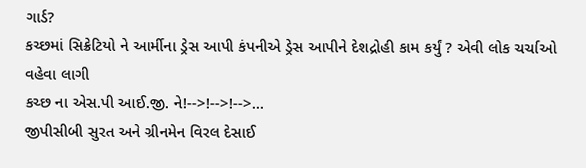ગાર્ડ?
કચ્છમાં સિક્રેટિયો ને આર્મીના ડ્રેસ આપી કંપનીએ ડ્રેસ આપીને દેશદ્રોહી કામ કર્યું ? એવી લોક ચર્ચાઓ વહેવા લાગી
કચ્છ ના એસ.પી આઈ.જી. ને!-->!-->!-->…
જીપીસીબી સુરત અને ગ્રીનમેન વિરલ દેસાઈ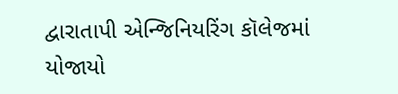દ્વારાતાપી એન્જિનિયરિંગ કૉલેજમાં યોજાયો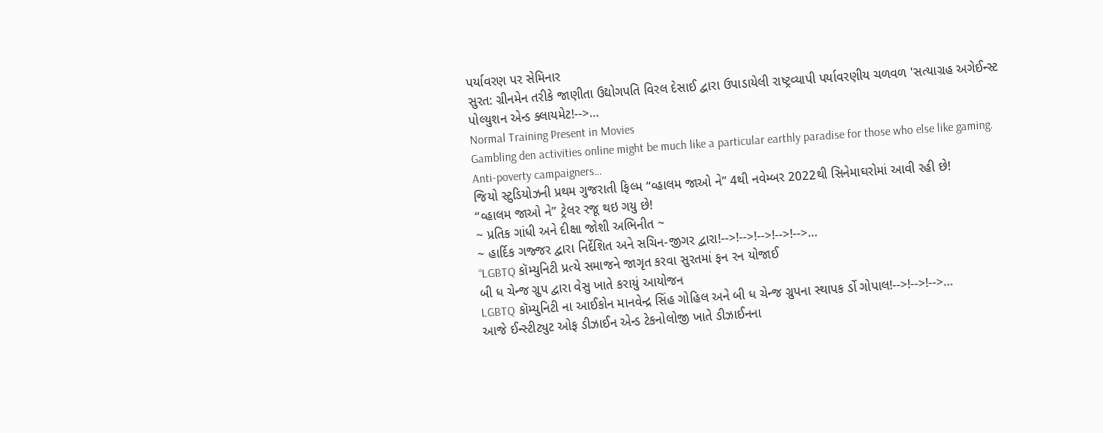પર્યાવરણ પર સેમિનાર
સુરત: ગ્રીનમેન તરીકે જાણીતા ઉદ્યોગપતિ વિરલ દેસાઈ દ્વારા ઉપાડાયેલી રાષ્ટ્રવ્યાપી પર્યાવરણીય ચળવળ 'સત્યાગ્રહ અગેઈન્સ્ટ પોલ્યુશન એન્ડ ક્લાયમેટ!-->…
Normal Training Present in Movies
Gambling den activities online might be much like a particular earthly paradise for those who else like gaming. Anti-poverty campaigners…
જિયો સ્ટુડિયોઝની પ્રથમ ગુજરાતી ફિલ્મ “વ્હાલમ જાઓ ને” 4થી નવેમ્બર 2022થી સિનેમાઘરોમાં આવી રહી છે!
“વ્હાલમ જાઓ ને” ટ્રેલર રજૂ થઇ ગયુ છે!
~ પ્રતિક ગાંધી અને દીક્ષા જોશી અભિનીત ~
~ હાર્દિક ગજ્જર દ્વારા નિર્દેશિત અને સચિન-જીગર દ્વારા!-->!-->!-->!-->!-->…
“LGBTQ કૉમ્યુનિટી પ્રત્યે સમાજને જાગૃત કરવા સુરતમાં ફન રન યોજાઈ
બી ધ ચેન્જ ગ્રુપ દ્વારા વેસુ ખાતે કરાયું આયોજન
LGBTQ કૉમ્યુનિટી ના આઈકોન માનવેન્દ્ર સિંહ ગોહિલ અને બી ધ ચેન્જ ગ્રુપના સ્થાપક ર્ડો ગોપાલ!-->!-->!-->…
આજે ઈન્સ્ટીટ્યુટ ઓફ ડીઝાઈન એન્ડ ટેકનોલોજી ખાતે ડીઝાઈનના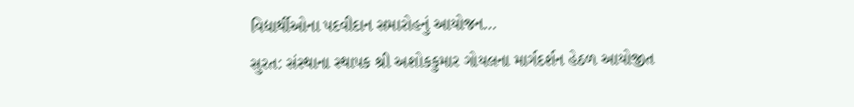વિદ્યાર્થીઓના પદવીદાન સમારોહનું આયોજન…
સુરત: સંસ્થાના સ્થાપક શ્રી અશોકકુમાર ગોયલના માર્ગદર્શન હેઠળ આયોજીત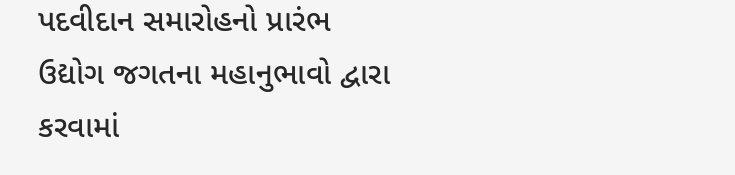પદવીદાન સમારોહનો પ્રારંભ ઉદ્યોગ જગતના મહાનુભાવો દ્વારા કરવામાં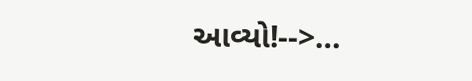આવ્યો!-->…